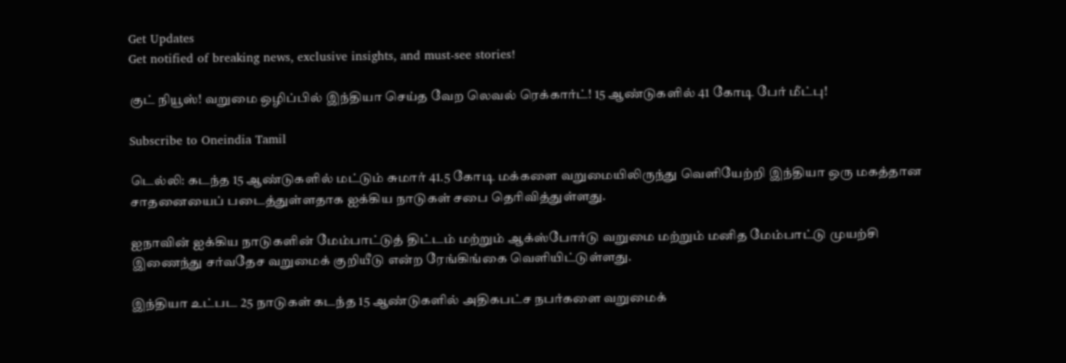Get Updates
Get notified of breaking news, exclusive insights, and must-see stories!

குட் நியூஸ்! வறுமை ஒழிப்பில் இந்தியா செய்த வேற லெவல் ரெக்கார்ட்! 15 ஆண்டுகளில் 41 கோடி பேர் மீட்பு!

Subscribe to Oneindia Tamil

டெல்லி: கடந்த 15 ஆண்டுகளில் மட்டும் சுமார் 41.5 கோடி மக்களை வறுமையிலிருந்து வெளியேற்றி இந்தியா ஒரு மகத்தான சாதனையைப் படைத்துள்ளதாக ஐக்கிய நாடுகள் சபை தெரிவித்துள்ளது.

ஐநாவின் ஐக்கிய நாடுகளின் மேம்பாட்டுத் திட்டம் மற்றும் ஆக்ஸ்போர்டு வறுமை மற்றும் மனித மேம்பாட்டு முயற்சி இணைந்து சர்வதேச வறுமைக் குறியீடு என்ற ரேங்கிங்கை வெளியிட்டுள்ளது.

இந்தியா உட்பட 25 நாடுகள் கடந்த 15 ஆண்டுகளில் அதிகபட்ச நபர்களை வறுமைக்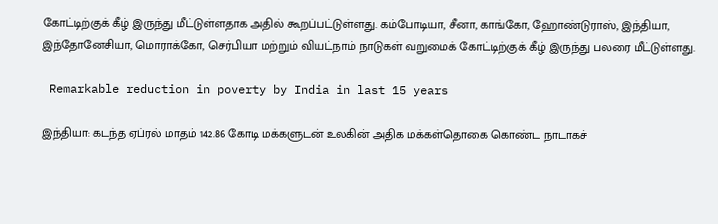கோட்டிற்குக் கீழ் இருந்து மீட்டுள்ளதாக அதில் கூறப்பட்டுள்ளது. கம்போடியா, சீனா, காங்கோ, ஹோண்டுராஸ், இந்தியா, இந்தோனேசியா, மொராக்கோ, செர்பியா மற்றும் வியட்நாம் நாடுகள் வறுமைக் கோட்டிற்குக் கீழ் இருந்து பலரை மீட்டுள்ளது.

 Remarkable reduction in poverty by India in last 15 years

இந்தியா: கடந்த ஏப்ரல் மாதம் 142.86 கோடி மக்களுடன் உலகின் அதிக மக்கள்தொகை கொண்ட நாடாகச்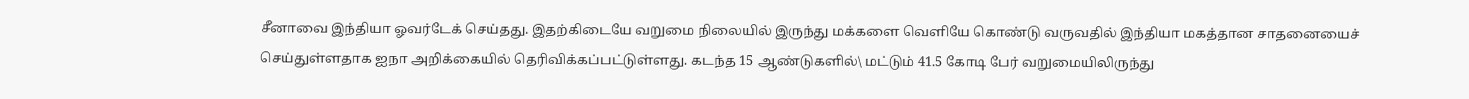சீனாவை இந்தியா ஓவர்டேக் செய்தது. இதற்கிடையே வறுமை நிலையில் இருந்து மக்களை வெளியே கொண்டு வருவதில் இந்தியா மகத்தான சாதனையைச் செய்துள்ளதாக ஐநா அறிக்கையில் தெரிவிக்கப்பட்டுள்ளது. கடந்த 15 ஆண்டுகளில்\ மட்டும் 41.5 கோடி பேர் வறுமையிலிருந்து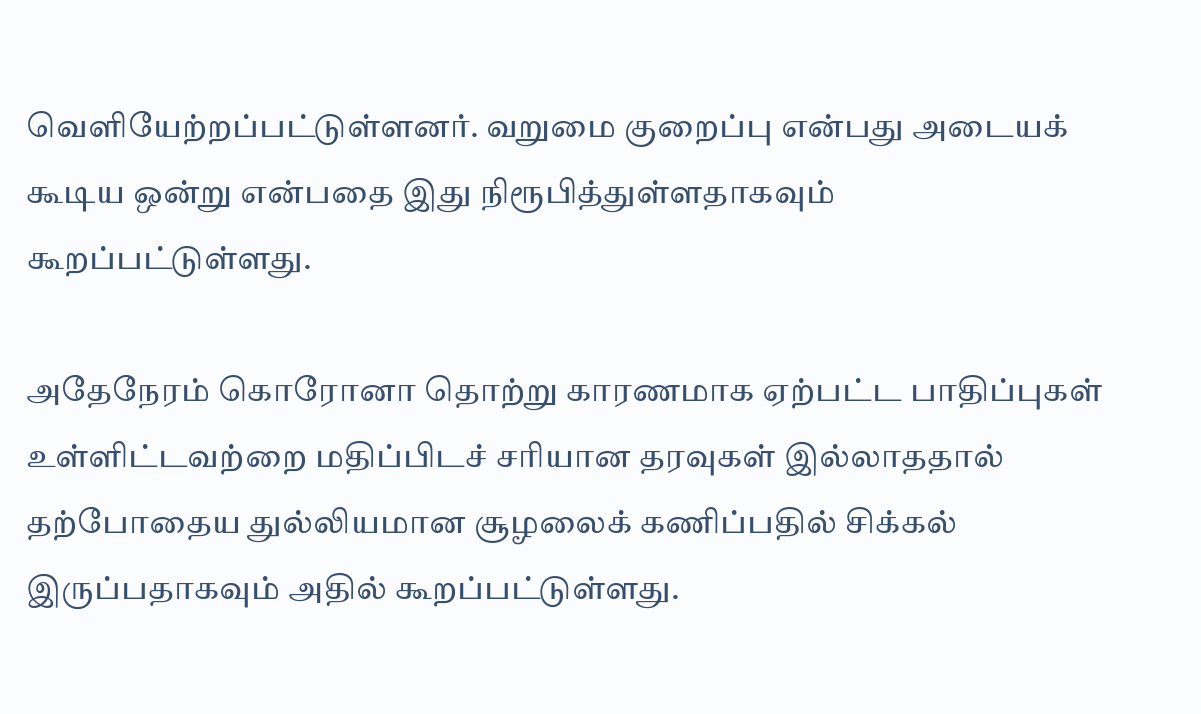வெளியேற்றப்பட்டுள்ளனர். வறுமை குறைப்பு என்பது அடையக் கூடிய ஒன்று என்பதை இது நிரூபித்துள்ளதாகவும் கூறப்பட்டுள்ளது.

அதேநேரம் கொரோனா தொற்று காரணமாக ஏற்பட்ட பாதிப்புகள் உள்ளிட்டவற்றை மதிப்பிடச் சரியான தரவுகள் இல்லாததால் தற்போதைய துல்லியமான சூழலைக் கணிப்பதில் சிக்கல் இருப்பதாகவும் அதில் கூறப்பட்டுள்ளது.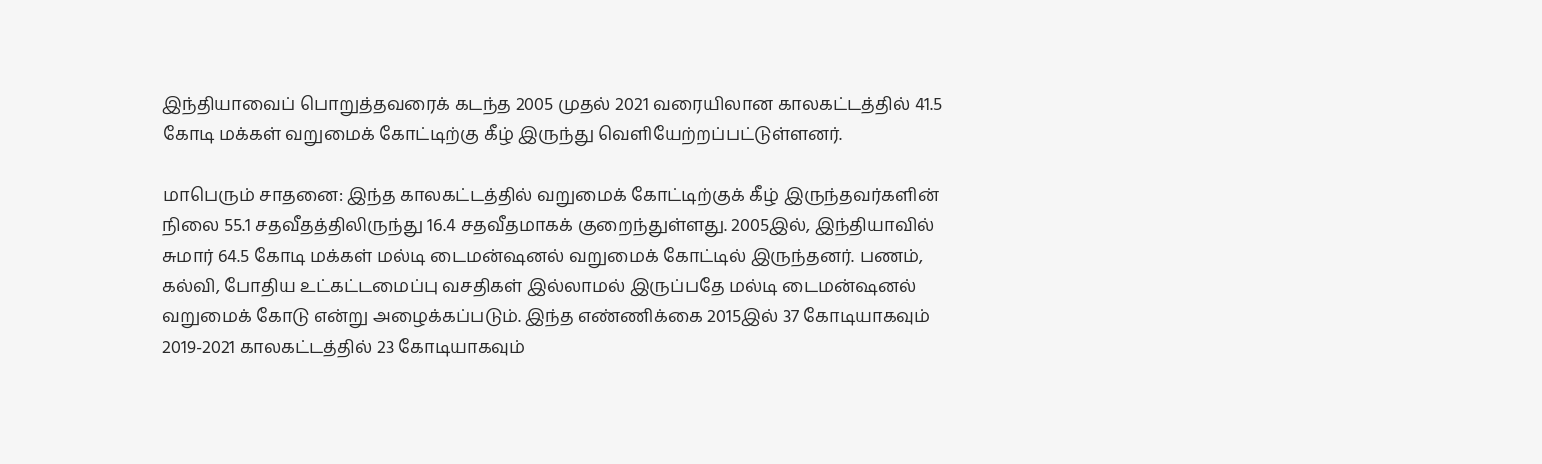இந்தியாவைப் பொறுத்தவரைக் கடந்த 2005 முதல் 2021 வரையிலான காலகட்டத்தில் 41.5 கோடி மக்கள் வறுமைக் கோட்டிற்கு கீழ் இருந்து வெளியேற்றப்பட்டுள்ளனர்.

மாபெரும் சாதனை: இந்த காலகட்டத்தில் வறுமைக் கோட்டிற்குக் கீழ் இருந்தவர்களின் நிலை 55.1 சதவீதத்திலிருந்து 16.4 சதவீதமாகக் குறைந்துள்ளது. 2005இல், இந்தியாவில் சுமார் 64.5 கோடி மக்கள் மல்டி டைமன்ஷனல் வறுமைக் கோட்டில் இருந்தனர். பணம், கல்வி, போதிய உட்கட்டமைப்பு வசதிகள் இல்லாமல் இருப்பதே மல்டி டைமன்ஷனல் வறுமைக் கோடு என்று அழைக்கப்படும். இந்த எண்ணிக்கை 2015இல் 37 கோடியாகவும் 2019-2021 காலகட்டத்தில் 23 கோடியாகவும்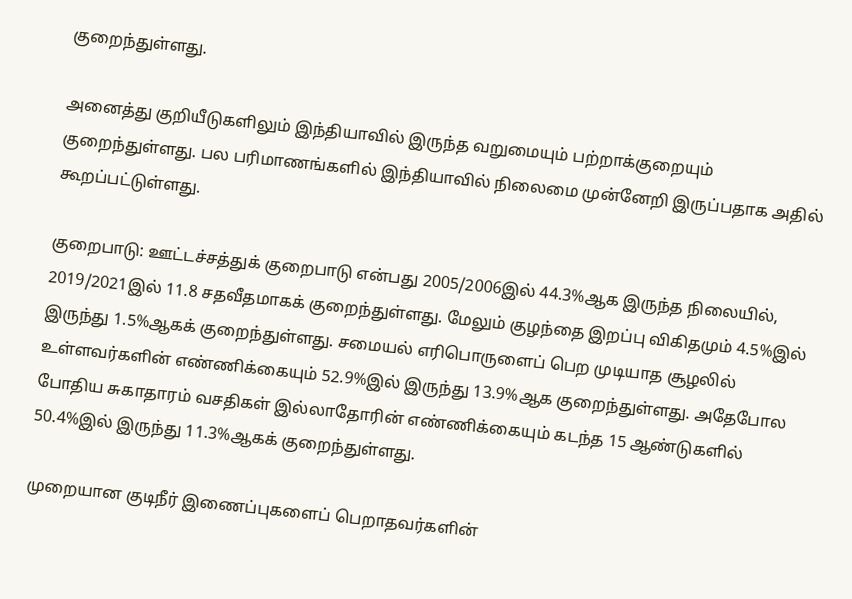குறைந்துள்ளது.

அனைத்து குறியீடுகளிலும் இந்தியாவில் இருந்த வறுமையும் பற்றாக்குறையும் குறைந்துள்ளது. பல பரிமாணங்களில் இந்தியாவில் நிலைமை முன்னேறி இருப்பதாக அதில் கூறப்பட்டுள்ளது.

குறைபாடு: ஊட்டச்சத்துக் குறைபாடு என்பது 2005/2006இல் 44.3%ஆக இருந்த நிலையில், 2019/2021இல் 11.8 சதவீதமாகக் குறைந்துள்ளது. மேலும் குழந்தை இறப்பு விகிதமும் 4.5%இல் இருந்து 1.5%ஆகக் குறைந்துள்ளது. சமையல் எரிபொருளைப் பெற முடியாத சூழலில் உள்ளவர்களின் எண்ணிக்கையும் 52.9%இல் இருந்து 13.9%ஆக குறைந்துள்ளது. அதேபோல போதிய சுகாதாரம் வசதிகள் இல்லாதோரின் எண்ணிக்கையும் கடந்த 15 ஆண்டுகளில் 50.4%இல் இருந்து 11.3%ஆகக் குறைந்துள்ளது.

முறையான குடிநீர் இணைப்புகளைப் பெறாதவர்களின்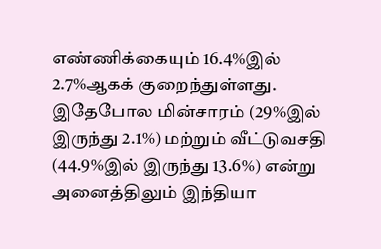எண்ணிக்கையும் 16.4%இல் 2.7%ஆகக் குறைந்துள்ளது. இதேபோல மின்சாரம் (29%இல் இருந்து 2.1%) மற்றும் வீட்டுவசதி (44.9%இல் இருந்து 13.6%) என்று அனைத்திலும் இந்தியா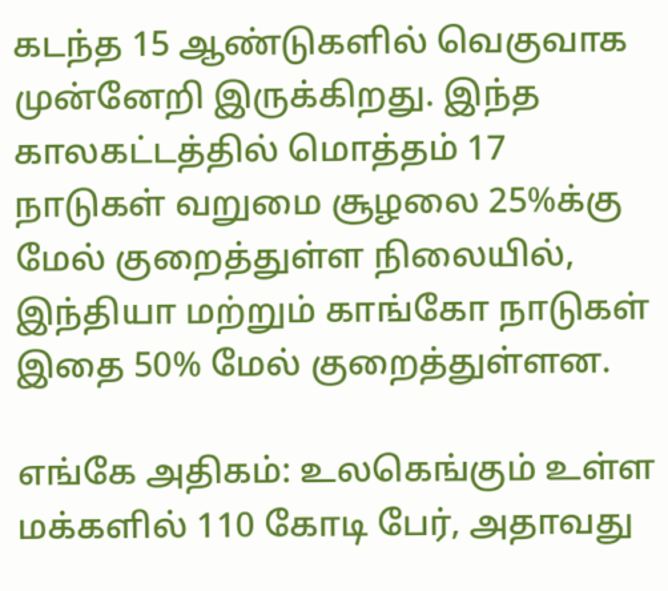கடந்த 15 ஆண்டுகளில் வெகுவாக முன்னேறி இருக்கிறது. இந்த காலகட்டத்தில் மொத்தம் 17 நாடுகள் வறுமை சூழலை 25%க்கு மேல் குறைத்துள்ள நிலையில், இந்தியா மற்றும் காங்கோ நாடுகள் இதை 50% மேல் குறைத்துள்ளன.

எங்கே அதிகம்: உலகெங்கும் உள்ள மக்களில் 110 கோடி பேர், அதாவது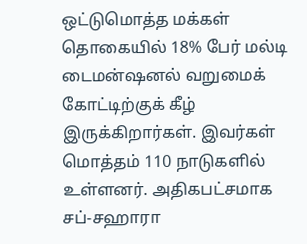ஒட்டுமொத்த மக்கள் தொகையில் 18% பேர் மல்டி டைமன்ஷனல் வறுமைக் கோட்டிற்குக் கீழ் இருக்கிறார்கள். இவர்கள் மொத்தம் 110 நாடுகளில் உள்ளனர். அதிகபட்சமாக சப்-சஹாரா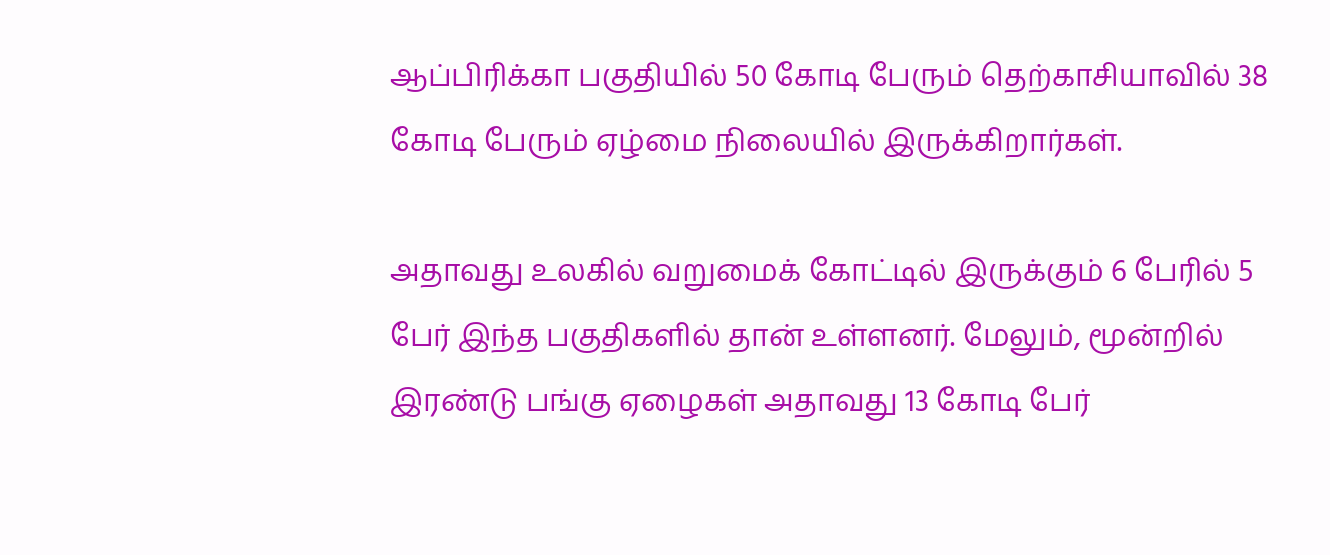ஆப்பிரிக்கா பகுதியில் 50 கோடி பேரும் தெற்காசியாவில் 38 கோடி பேரும் ஏழ்மை நிலையில் இருக்கிறார்கள்.

அதாவது உலகில் வறுமைக் கோட்டில் இருக்கும் 6 பேரில் 5 பேர் இந்த பகுதிகளில் தான் உள்ளனர். மேலும், மூன்றில் இரண்டு பங்கு ஏழைகள் அதாவது 13 கோடி பேர்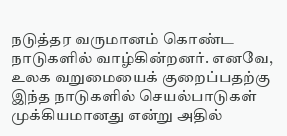நடுத்தர வருமானம் கொண்ட நாடுகளில் வாழ்கின்றனர். எனவே, உலக வறுமையைக் குறைப்பதற்கு இந்த நாடுகளில் செயல்பாடுகள் முக்கியமானது என்று அதில்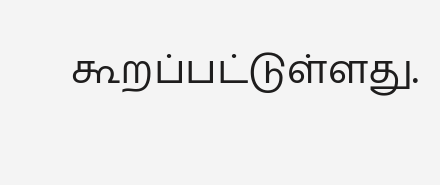கூறப்பட்டுள்ளது.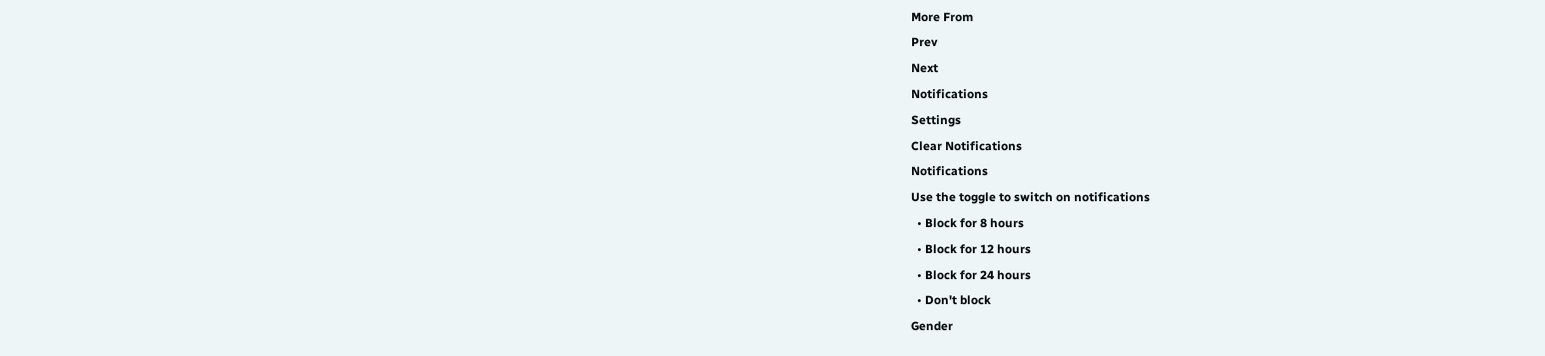More From
Prev
Next
Notifications
Settings
Clear Notifications
Notifications
Use the toggle to switch on notifications
  • Block for 8 hours
  • Block for 12 hours
  • Block for 24 hours
  • Don't block
Gender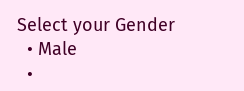Select your Gender
  • Male
  •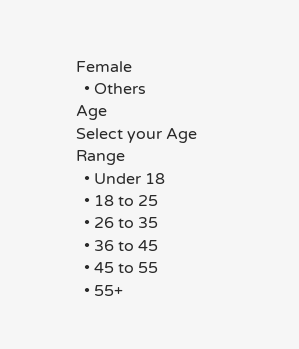Female
  • Others
Age
Select your Age Range
  • Under 18
  • 18 to 25
  • 26 to 35
  • 36 to 45
  • 45 to 55
  • 55+